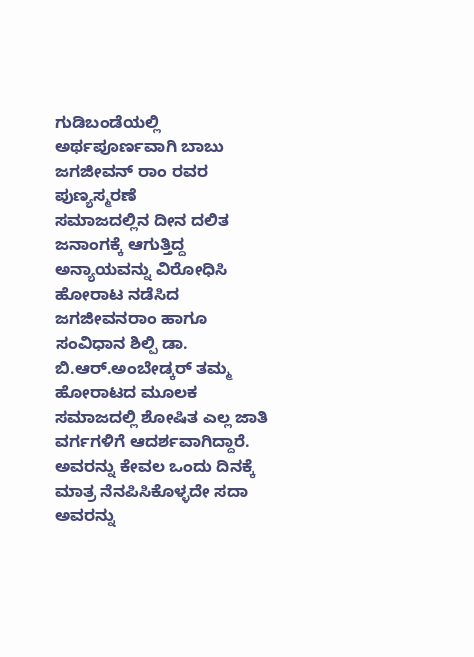ಗುಡಿಬಂಡೆಯಲ್ಲಿ ಅರ್ಥಪೂರ್ಣವಾಗಿ ಬಾಬು ಜಗಜೀವನ್ ರಾಂ ರವರ ಪುಣ್ಯಸ್ಮರಣೆ
ಸಮಾಜದಲ್ಲಿನ ದೀನ ದಲಿತ ಜನಾಂಗಕ್ಕೆ ಆಗುತ್ತಿದ್ದ ಅನ್ಯಾಯವನ್ನು ವಿರೋಧಿಸಿ ಹೋರಾಟ ನಡೆಸಿದ ಜಗಜೀವನರಾಂ ಹಾಗೂ ಸಂವಿಧಾನ ಶಿಲ್ಪಿ ಡಾ. ಬಿ.ಆರ್.ಅಂಬೇಡ್ಕರ್ ತಮ್ಮ ಹೋರಾಟದ ಮೂಲಕ ಸಮಾಜದಲ್ಲಿ ಶೋಷಿತ ಎಲ್ಲ ಜಾತಿ ವರ್ಗಗಳಿಗೆ ಆದರ್ಶವಾಗಿದ್ದಾರೆ. ಅವರನ್ನು ಕೇವಲ ಒಂದು ದಿನಕ್ಕೆ ಮಾತ್ರ ನೆನಪಿಸಿಕೊಳ್ಳದೇ ಸದಾ ಅವರನ್ನು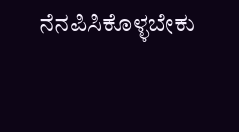ನೆನಪಿಸಿಕೊಳ್ಳಬೇಕು